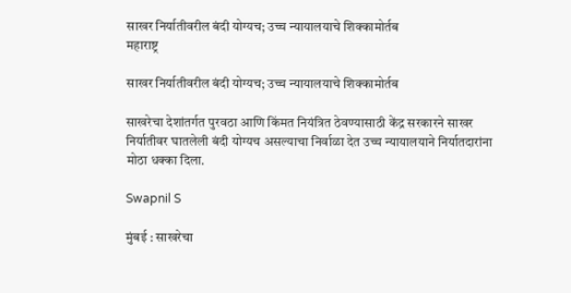साखर निर्यातीवरील बंदी योग्यच; उच्च न्यायालयाचे शिक्कामोर्तब
महाराष्ट्र

साखर निर्यातीवरील बंदी योग्यच; उच्च न्यायालयाचे शिक्कामोर्तब

साखरेचा देशांतर्गत पुरवठा आणि किंमत नियंत्रित ठेवण्यासाठी केंद्र सरकारने साखर निर्यातीवर घातलेली बंदी योग्यच असल्याचा निर्वाळा देत उच्च न्यायालयाने निर्यातदारांना मोठा धक्का दिला.

Swapnil S

मुंबई : साखरेचा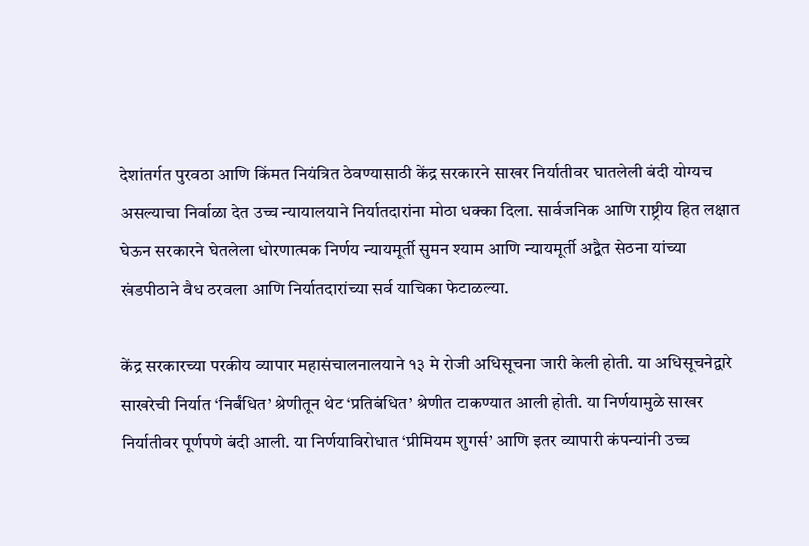देशांतर्गत पुरवठा आणि किंमत नियंत्रित ठेवण्यासाठी केंद्र सरकारने साखर निर्यातीवर घातलेली बंदी योग्यच असल्याचा निर्वाळा देत उच्च न्यायालयाने निर्यातदारांना मोठा धक्का दिला. सार्वजनिक आणि राष्ट्रीय हित लक्षात घेऊन सरकारने घेतलेला धोरणात्मक निर्णय न्यायमूर्ती सुमन श्याम आणि न्यायमूर्ती अद्वैत सेठना यांच्या खंडपीठाने वैध ठरवला आणि निर्यातदारांच्या सर्व याचिका फेटाळल्या.

केंद्र सरकारच्या परकीय व्यापार महासंचालनालयाने १३ मे रोजी अधिसूचना जारी केली होती. या अधिसूचनेद्वारे साखरेची निर्यात ‘निर्बंधित’ श्रेणीतून थेट ‘प्रतिबंधित’ श्रेणीत टाकण्यात आली होती. या निर्णयामुळे साखर निर्यातीवर पूर्णपणे बंदी आली. या निर्णयाविरोधात ‘प्रीमियम शुगर्स’ आणि इतर व्यापारी कंपन्यांनी उच्च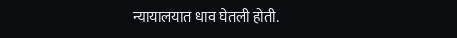न्यायालयात धाव घेतली होती.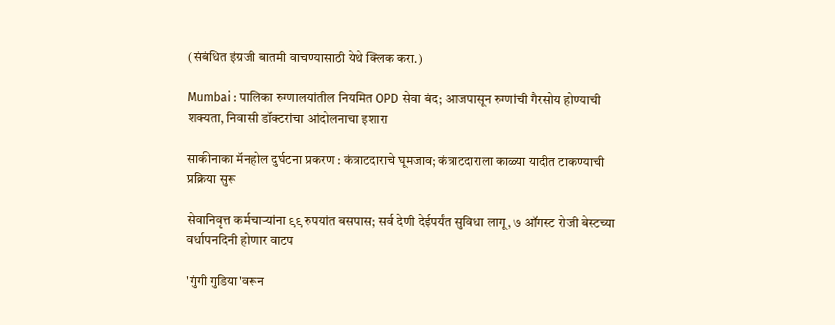(संबंधित इंग्रजी बातमी वाचण्यासाठी येथे क्लिक करा.)

Mumbai : पालिका रुग्णालयांतील नियमित OPD सेवा बंद; आजपासून रुग्णांची गैरसोय होण्याची शक्यता, निवासी डॉक्टरांचा आंदोलनाचा इशारा

साकीनाका मॅनहोल दुर्घटना प्रकरण : कंत्राटदाराचे घूमजाव; कंत्राटदाराला काळ्या यादीत टाकण्याची प्रक्रिया सुरू

सेवानिवृत्त कर्मचाऱ्यांना ९९ रुपयांत बसपास; सर्व देणी देईपर्यंत सुविधा लागू, ७ ऑगस्ट रोजी बेस्टच्या वर्धापनदिनी होणार वाटप

'गुंगी गुडिया'वरून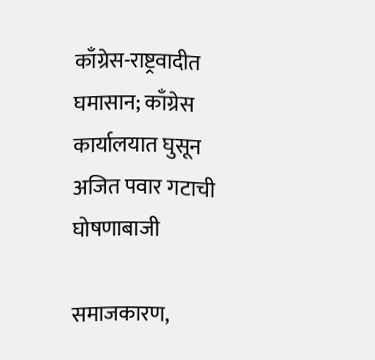काँग्रेस-राष्ट्रवादीत घमासान; काँग्रेस कार्यालयात घुसून अजित पवार गटाची घोषणाबाजी

समाजकारण,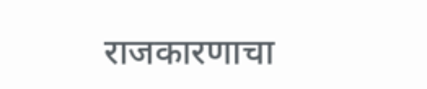राजकारणाचा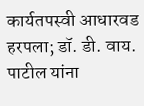कार्यतपस्वी आधारवड हरपला; डॉ. डी. वाय. पाटील यांना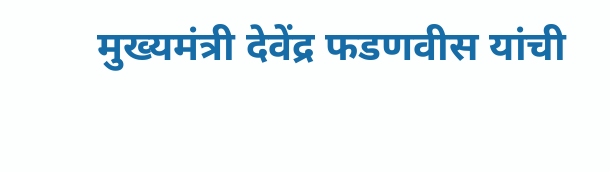मुख्यमंत्री देवेंद्र फडणवीस यांची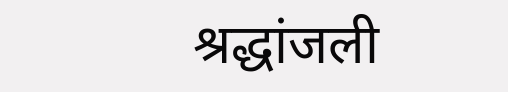श्रद्धांजली